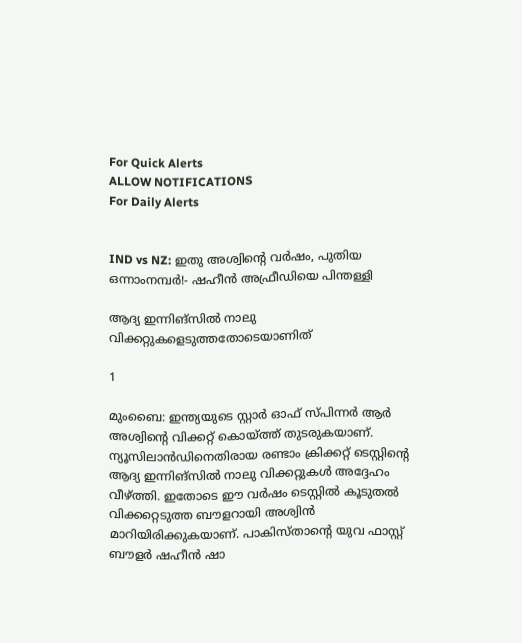For Quick Alerts
ALLOW NOTIFICATIONS
For Daily Alerts


IND vs NZ: ഇതു അശ്വിന്റെ വര്‍ഷം, പുതിയ ഒന്നാംനമ്പര്‍!- ഷഹീന്‍ അഫ്രീഡിയെ പിന്തള്ളി

ആദ്യ ഇന്നിങ്‌സില്‍ നാലു വിക്കറ്റുകളെടുത്തതോടെയാണിത്

1

മുംബൈ: ഇന്ത്യയുടെ സ്റ്റാര്‍ ഓഫ് സ്പിന്നര്‍ ആര്‍ അശ്വിന്റെ വിക്കറ്റ് കൊയ്ത്ത് തുടരുകയാണ്. ന്യൂസിലാന്‍ഡിനെതിരായ രണ്ടാം ക്രിക്കറ്റ് ടെസ്റ്റിന്റെ ആദ്യ ഇന്നിങ്‌സില്‍ നാലു വിക്കറ്റുകള്‍ അദ്ദേഹം വീഴ്ത്തി. ഇതോടെ ഈ വര്‍ഷം ടെസ്റ്റില്‍ കൂടുതല്‍ വിക്കറ്റെടുത്ത ബൗളറായി അശ്വിന്‍ മാറിയിരിക്കുകയാണ്. പാകിസ്താന്റെ യുവ ഫാസ്റ്റ് ബൗളര്‍ ഷഹീന്‍ ഷാ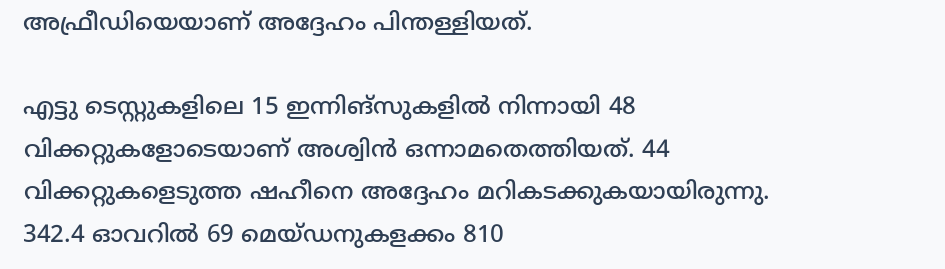അഫ്രീഡിയെയാണ് അദ്ദേഹം പിന്തള്ളിയത്.

എട്ടു ടെസ്റ്റുകളിലെ 15 ഇന്നിങ്‌സുകളില്‍ നിന്നായി 48 വിക്കറ്റുകളോടെയാണ് അശ്വിന്‍ ഒന്നാമതെത്തിയത്. 44 വിക്കറ്റുകളെടുത്ത ഷഹീനെ അദ്ദേഹം മറികടക്കുകയായിരുന്നു. 342.4 ഓവറില്‍ 69 മെയ്ഡനുകളക്കം 810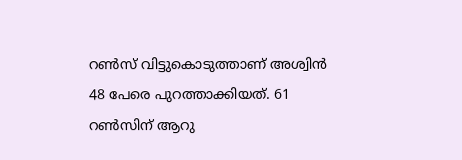റണ്‍സ് വിട്ടുകൊടുത്താണ് അശ്വിന്‍ 48 പേരെ പുറത്താക്കിയത്. 61 റണ്‍സിന് ആറു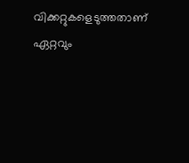വിക്കറ്റുകളെടുത്തതാണ് ഏറ്റവും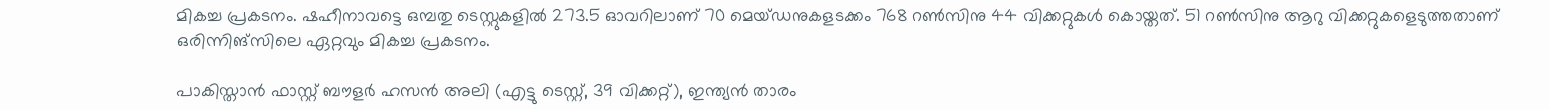മികച്ച പ്രകടനം. ഷഹീനാവട്ടെ ഒമ്പതു ടെസ്റ്റുകളില്‍ 273.5 ഓവറിലാണ് 70 മെയ്ഡനുകളടക്കം 768 റണ്‍സിനു 44 വിക്കറ്റുകള്‍ കൊയ്തത്. 51 റണ്‍സിനു ആറു വിക്കറ്റുകളെടുത്തതാണ് ഒരിന്നിങ്‌സിലെ ഏറ്റവും മികച്ച പ്രകടനം.

പാകിസ്താന്‍ ഫാസ്റ്റ് ബൗളര്‍ ഹസന്‍ അലി (എട്ടു ടെസ്റ്റ്, 39 വിക്കറ്റ്), ഇന്ത്യന്‍ താരം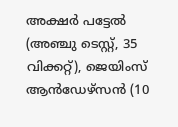അക്ഷര്‍ പട്ടേല്‍ (അഞ്ചു ടെസ്റ്റ്, 35 വിക്കറ്റ്), ജെയിംസ് ആന്‍ഡേഴ്‌സന്‍ (10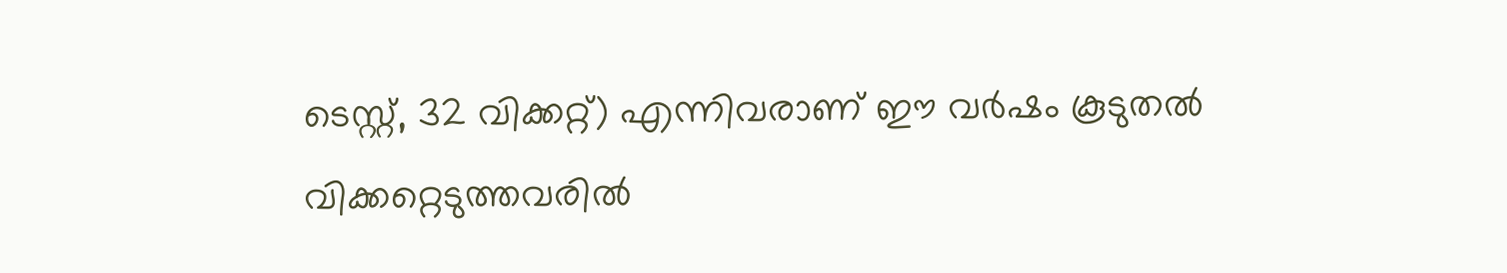ടെസ്റ്റ്, 32 വിക്കറ്റ്) എന്നിവരാണ് ഈ വര്‍ഷം കൂടുതല്‍ വിക്കറ്റെടുത്തവരില്‍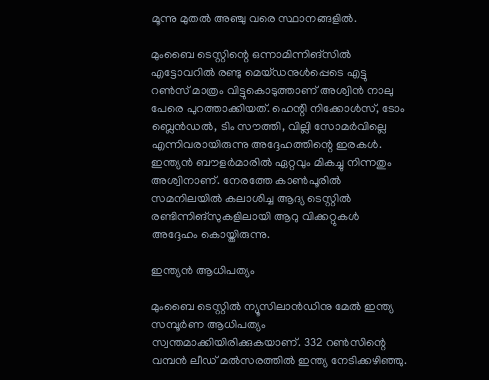മൂന്നു മുതല്‍ അഞ്ചു വരെ സ്ഥാനങ്ങളില്‍.

മുംബൈ ടെസ്റ്റിന്റെ ഒന്നാമിന്നിങ്‌സില്‍ എട്ടോവറില്‍ രണ്ടു മെയ്ഡനുള്‍പ്പെടെ എട്ടു റണ്‍സ് മാത്രം വിട്ടുകൊടുത്താണ് അശ്വിന്‍ നാലു പേരെ പുറത്താക്കിയത്. ഹെന്റി നിക്കോള്‍സ്, ടോം ബ്ലെന്‍ഡല്‍, ടിം സൗത്തി, വില്ലി സോമര്‍വില്ലെ എന്നിവരായിരുന്നു അദ്ദേഹത്തിന്റെ ഇരകള്‍. ഇന്ത്യന്‍ ബൗളര്‍മാരില്‍ ഏറ്റവും മികച്ചു നിന്നതും അശ്വിനാണ്. നേരത്തേ കാണ്‍പൂരില്‍ സമനിലയില്‍ കലാശിച്ച ആദ്യ ടെസ്റ്റില്‍ രണ്ടിന്നിങ്‌സുകളിലായി ആറു വിക്കറ്റുകള്‍ അദ്ദേഹം കൊയ്തിരുന്നു.

ഇന്ത്യന്‍ ആധിപത്യം

മുംബൈ ടെസ്റ്റില്‍ ന്യൂസിലാന്‍ഡിനു മേല്‍ ഇന്ത്യ സമ്പൂര്‍ണ ആധിപത്യം സ്വന്തമാക്കിയിരിക്കുകയാണ്. 332 റണ്‍സിന്റെ വമ്പന്‍ ലീഡ് മല്‍സരത്തില്‍ ഇന്ത്യ നേടിക്കഴിഞ്ഞു.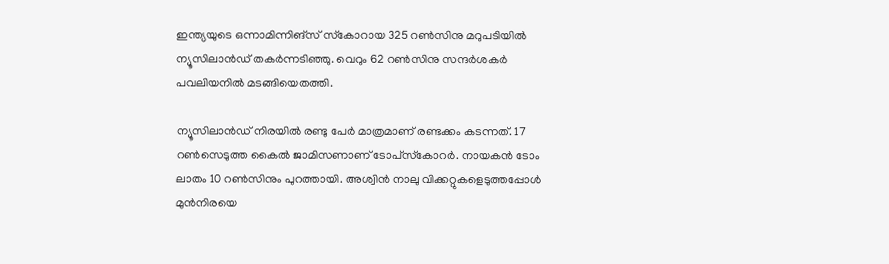ഇന്ത്യയുടെ ഒന്നാമിന്നിങ്‌സ് സ്‌കോറായ 325 റണ്‍സിനു മറുപടിയില്‍ ന്യൂസിലാന്‍ഡ് തകര്‍ന്നടിഞ്ഞു. വെറും 62 റണ്‍സിനു സന്ദര്‍ശകര്‍ പവലിയനില്‍ മടങ്ങിയെതത്തി.

ന്യൂസിലാന്‍ഡ് നിരയില്‍ രണ്ടു പേര്‍ മാത്രമാണ് രണ്ടക്കം കടന്നത്. 17 റണ്‍സെടുത്ത കൈല്‍ ജാമിസണാണ് ടോപ്‌സ്‌കോറര്‍. നായകന്‍ ടോം ലാതം 10 റണ്‍സിനും പുറത്തായി. അശ്വിന്‍ നാലു വിക്കറ്റുകളെടുത്തപ്പോള്‍ മുന്‍നിരയെ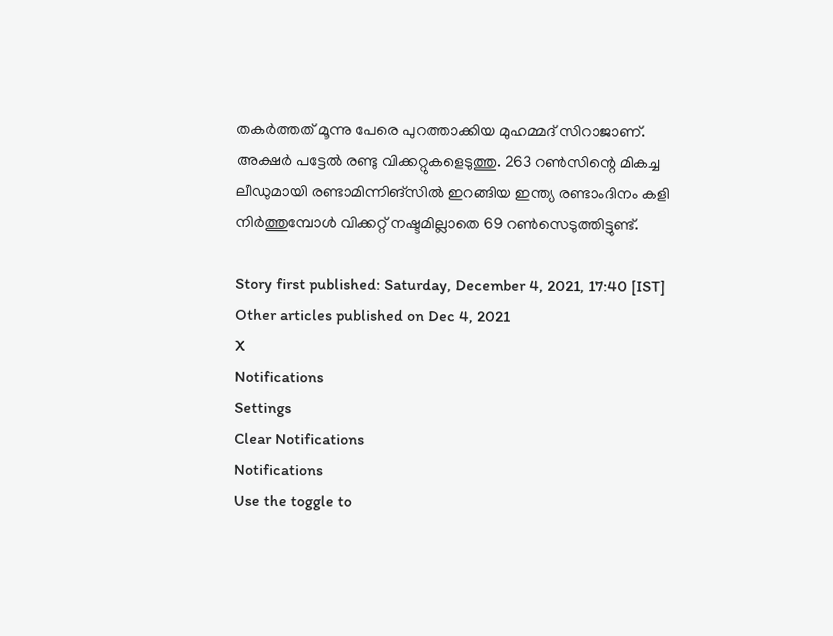തകര്‍ത്തത് മൂന്നു പേരെ പുറത്താക്കിയ മുഹമ്മദ് സിറാജാണ്. അക്ഷര്‍ പട്ടേല്‍ രണ്ടു വിക്കറ്റുകളെടുത്തു. 263 റണ്‍സിന്റെ മികച്ച ലീഡുമായി രണ്ടാമിന്നിങ്‌സില്‍ ഇറങ്ങിയ ഇന്ത്യ രണ്ടാംദിനം കളി നിര്‍ത്തുമ്പോള്‍ വിക്കറ്റ് നഷ്ടമില്ലാതെ 69 റണ്‍സെടുത്തിട്ടുണ്ട്.

Story first published: Saturday, December 4, 2021, 17:40 [IST]
Other articles published on Dec 4, 2021
X
Notifications
Settings
Clear Notifications
Notifications
Use the toggle to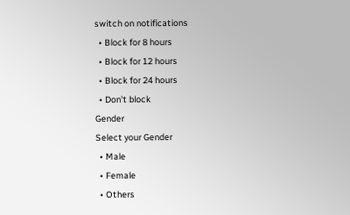switch on notifications
  • Block for 8 hours
  • Block for 12 hours
  • Block for 24 hours
  • Don't block
Gender
Select your Gender
  • Male
  • Female
  • Others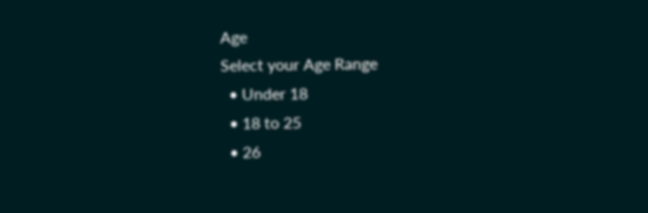Age
Select your Age Range
  • Under 18
  • 18 to 25
  • 26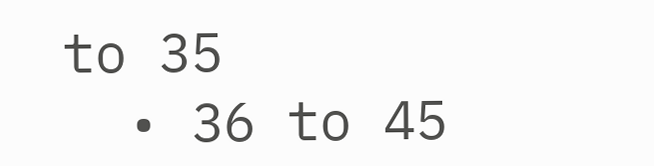to 35
  • 36 to 45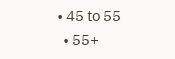• 45 to 55
  • 55+